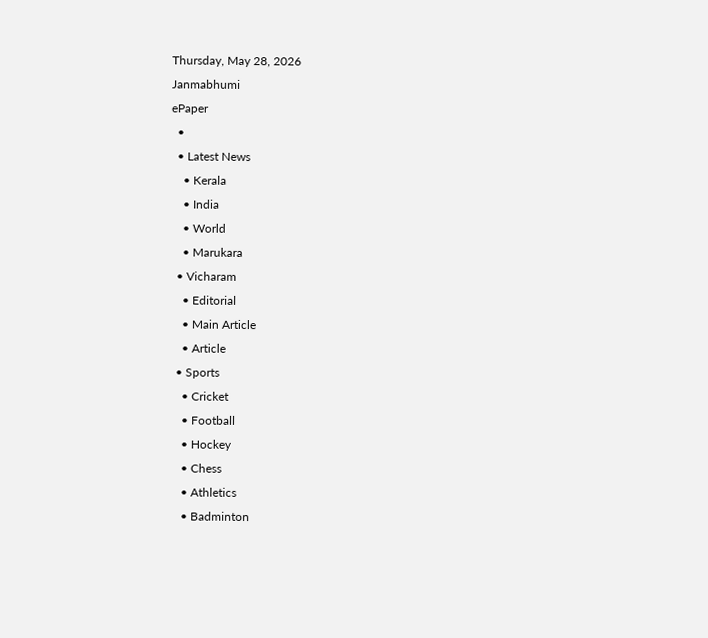Thursday, May 28, 2026
Janmabhumi
ePaper
  •
  • Latest News
    • Kerala
    • India
    • World
    • Marukara
  • Vicharam
    • Editorial
    • Main Article
    • Article
  • Sports
    • Cricket
    • Football
    • Hockey
    • Chess
    • Athletics
    • Badminton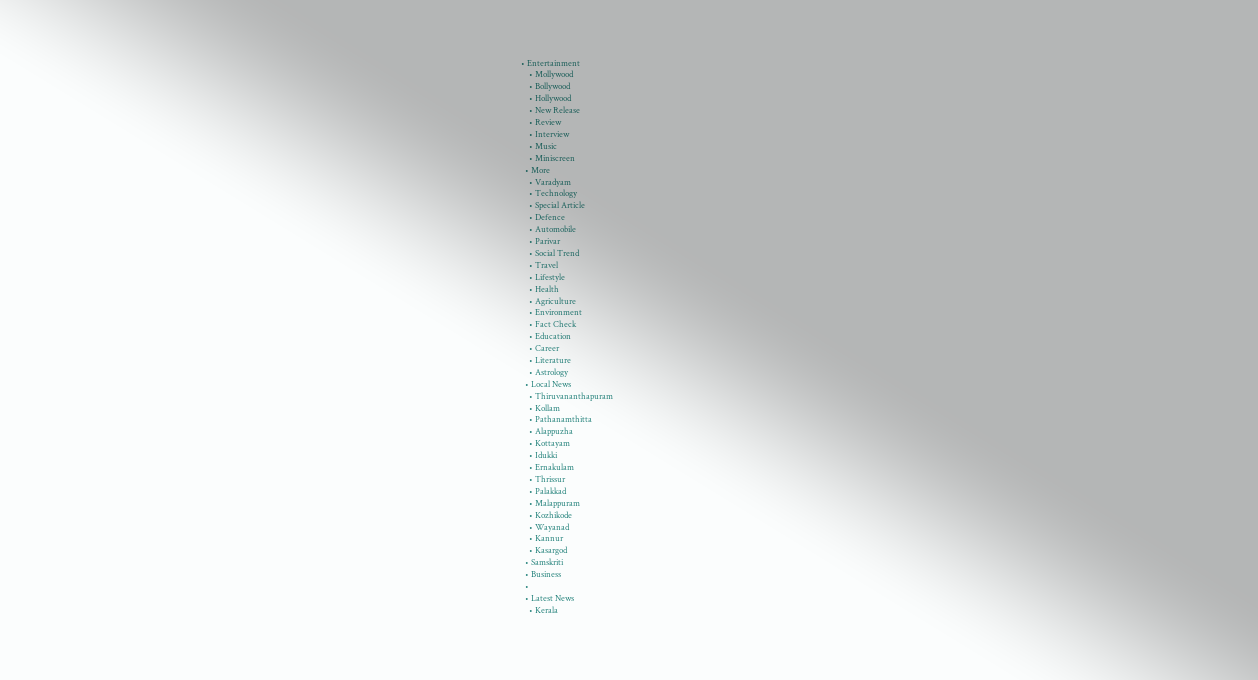• Entertainment
    • Mollywood
    • Bollywood
    • Hollywood
    • New Release
    • Review
    • Interview
    • Music
    • Miniscreen
  • More
    • Varadyam
    • Technology
    • Special Article
    • Defence
    • Automobile
    • Parivar
    • Social Trend
    • Travel
    • Lifestyle
    • Health
    • Agriculture
    • Environment
    • Fact Check
    • Education
    • Career
    • Literature
    • Astrology
  • Local News
    • Thiruvananthapuram
    • Kollam
    • Pathanamthitta
    • Alappuzha
    • Kottayam
    • Idukki
    • Ernakulam
    • Thrissur
    • Palakkad
    • Malappuram
    • Kozhikode
    • Wayanad
    • Kannur
    • Kasargod
  • Samskriti
  • Business
  •
  • Latest News
    • Kerala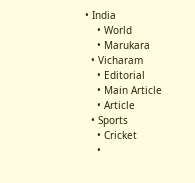• India
    • World
    • Marukara
  • Vicharam
    • Editorial
    • Main Article
    • Article
  • Sports
    • Cricket
    •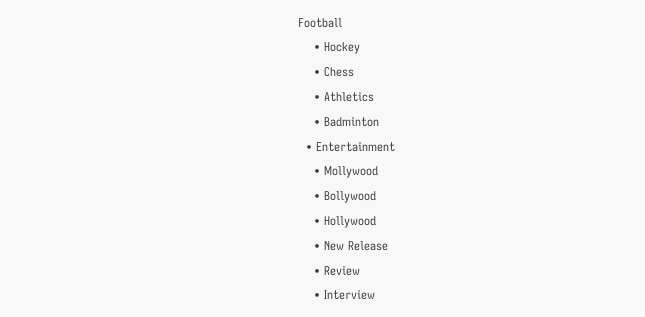Football
    • Hockey
    • Chess
    • Athletics
    • Badminton
  • Entertainment
    • Mollywood
    • Bollywood
    • Hollywood
    • New Release
    • Review
    • Interview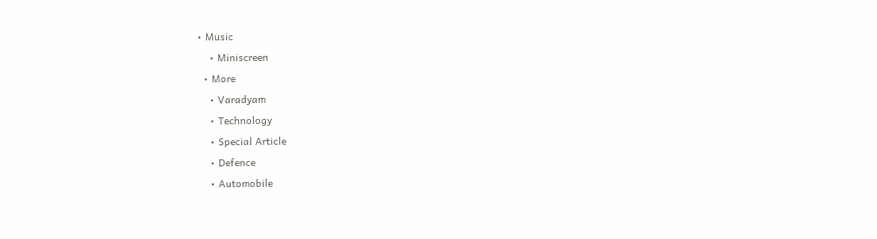• Music
    • Miniscreen
  • More
    • Varadyam
    • Technology
    • Special Article
    • Defence
    • Automobile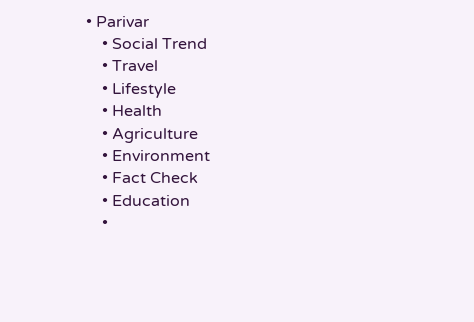• Parivar
    • Social Trend
    • Travel
    • Lifestyle
    • Health
    • Agriculture
    • Environment
    • Fact Check
    • Education
    •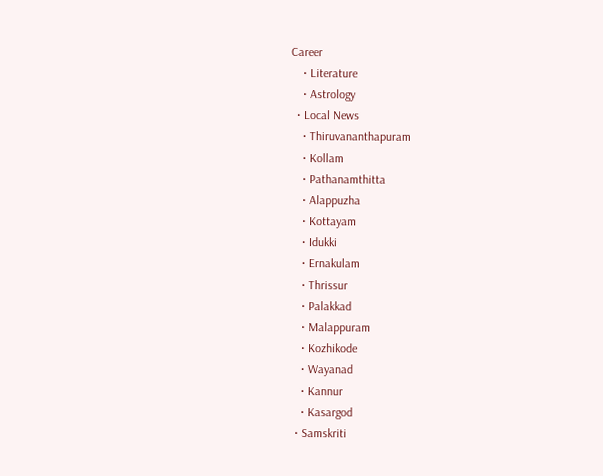Career
    • Literature
    • Astrology
  • Local News
    • Thiruvananthapuram
    • Kollam
    • Pathanamthitta
    • Alappuzha
    • Kottayam
    • Idukki
    • Ernakulam
    • Thrissur
    • Palakkad
    • Malappuram
    • Kozhikode
    • Wayanad
    • Kannur
    • Kasargod
  • Samskriti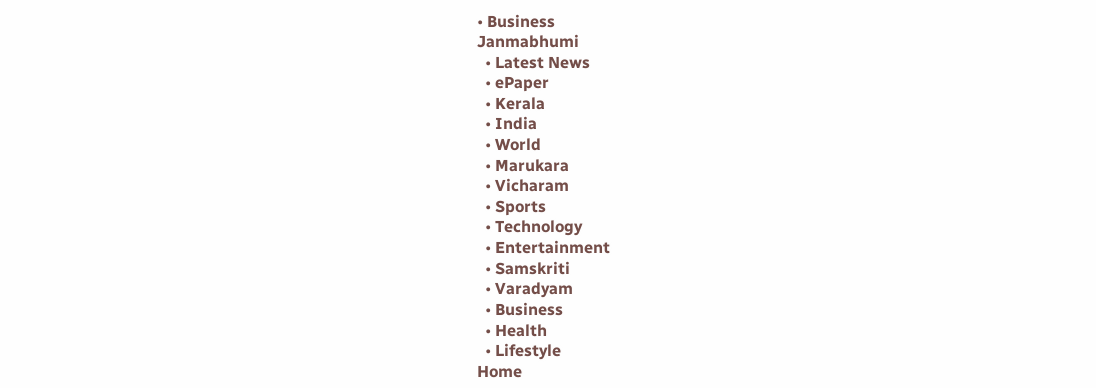• Business
Janmabhumi
  • Latest News
  • ePaper
  • Kerala
  • India
  • World
  • Marukara
  • Vicharam
  • Sports
  • Technology
  • Entertainment
  • Samskriti
  • Varadyam
  • Business
  • Health
  • Lifestyle
Home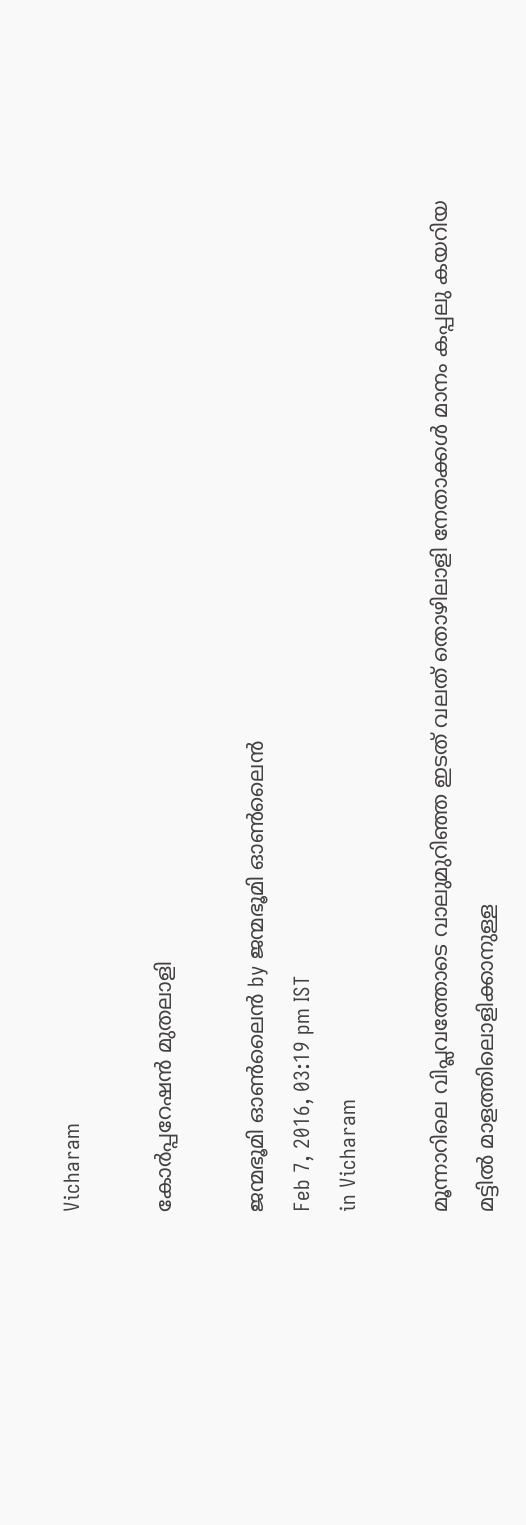Vicharam

കോര്‍പ്പറേഷന്‍ മുതലാളി

ജന്മഭൂമി ഓണ്‍ലൈന്‍ by ജന്മഭൂമി ഓണ്‍ലൈന്‍
Feb 7, 2016, 03:19 pm IST
in Vicharam

മൂന്നാറിലെ വിപ്ലവത്തോടെ വാലുമുറിഞ്ഞ ഇടത് വലത് തൊഴിലാളി നേതാക്കള്‍ മാനം കപ്പലു കയറിയ മട്ടില്‍ മാളത്തിലൊളിക്കാനുള്ള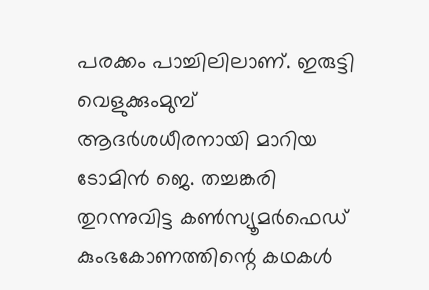പരക്കം പാച്ചിലിലാണ്. ഇരുട്ടി വെളുക്കുംമുമ്പ് ആദര്‍ശധീരനായി മാറിയ ടോമിന്‍ ജെ. തച്ചങ്കരി തുറന്നുവിട്ട കണ്‍സ്യൂമര്‍ഫെഡ് കുംഭകോണത്തിന്റെ കഥകള്‍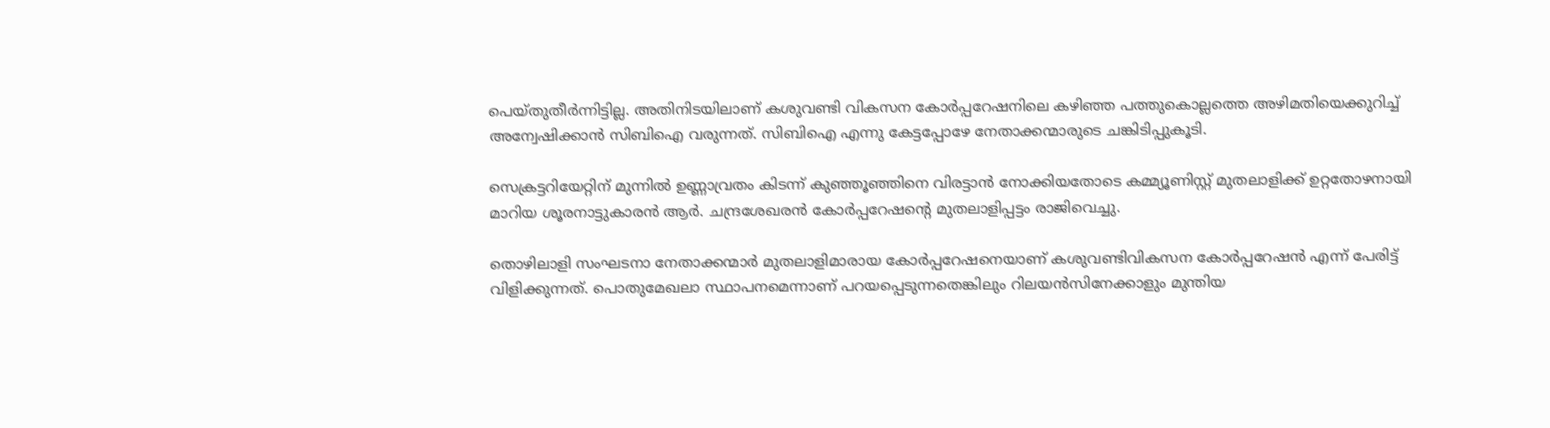പെയ്തുതീര്‍ന്നിട്ടില്ല. അതിനിടയിലാണ് കശുവണ്ടി വികസന കോര്‍പ്പറേഷനിലെ കഴിഞ്ഞ പത്തുകൊല്ലത്തെ അഴിമതിയെക്കുറിച്ച് അന്വേഷിക്കാന്‍ സിബിഐ വരുന്നത്. സിബിഐ എന്നു കേട്ടപ്പോഴേ നേതാക്കന്മാരുടെ ചങ്കിടിപ്പുകൂടി.

സെക്രട്ടറിയേറ്റിന് മുന്നില്‍ ഉണ്ണാവ്രതം കിടന്ന് കുഞ്ഞൂഞ്ഞിനെ വിരട്ടാന്‍ നോക്കിയതോടെ കമ്മ്യൂണിസ്റ്റ് മുതലാളിക്ക് ഉറ്റതോഴനായി മാറിയ ശൂരനാട്ടുകാരന്‍ ആര്‍. ചന്ദ്രശേഖരന്‍ കോര്‍പ്പറേഷന്റെ മുതലാളിപ്പട്ടം രാജിവെച്ചു.

തൊഴിലാളി സംഘടനാ നേതാക്കന്മാര്‍ മുതലാളിമാരായ കോര്‍പ്പറേഷനെയാണ് കശുവണ്ടിവികസന കോര്‍പ്പറേഷന്‍ എന്ന് പേരിട്ട് വിളിക്കുന്നത്. പൊതുമേഖലാ സ്ഥാപനമെന്നാണ് പറയപ്പെടുന്നതെങ്കിലും റിലയന്‍സിനേക്കാളും മുന്തിയ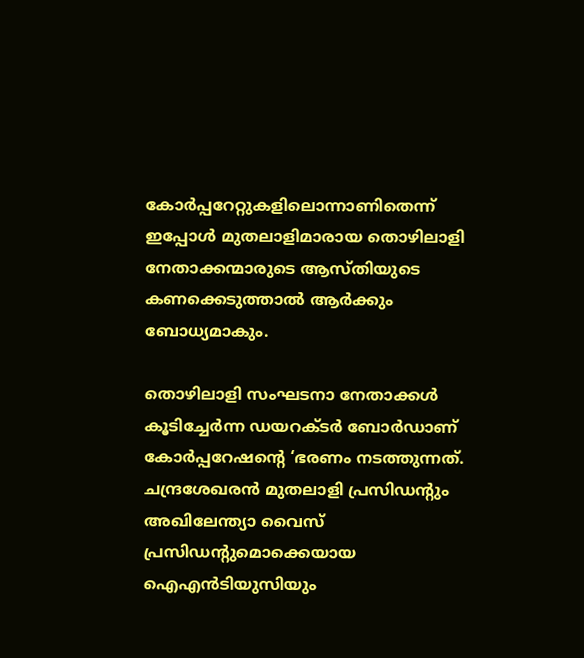കോര്‍പ്പറേറ്റുകളിലൊന്നാണിതെന്ന് ഇപ്പോള്‍ മുതലാളിമാരായ തൊഴിലാളി നേതാക്കന്മാരുടെ ആസ്തിയുടെ കണക്കെടുത്താല്‍ ആര്‍ക്കും ബോധ്യമാകും.

തൊഴിലാളി സംഘടനാ നേതാക്കള്‍ കൂടിച്ചേര്‍ന്ന ഡയറക്ടര്‍ ബോര്‍ഡാണ് കോര്‍പ്പറേഷന്റെ ‘ഭരണം നടത്തുന്നത്. ചന്ദ്രശേഖരന്‍ മുതലാളി പ്രസിഡന്റും അഖിലേന്ത്യാ വൈസ് പ്രസിഡന്റുമൊക്കെയായ ഐഎന്‍ടിയുസിയും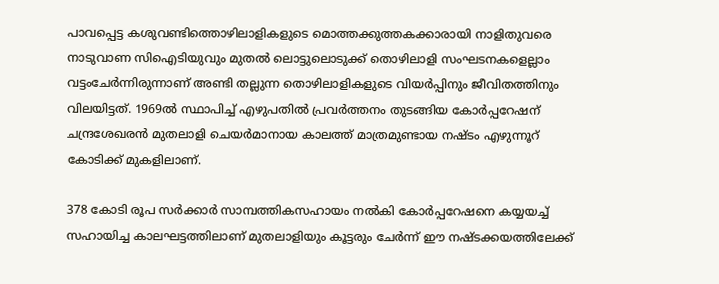പാവപ്പെട്ട കശുവണ്ടിത്തൊഴിലാളികളുടെ മൊത്തക്കുത്തകക്കാരായി നാളിതുവരെ നാടുവാണ സിഐടിയുവും മുതല്‍ ലൊട്ടുലൊടുക്ക് തൊഴിലാളി സംഘടനകളെല്ലാം വട്ടംചേര്‍ന്നിരുന്നാണ് അണ്ടി തല്ലുന്ന തൊഴിലാളികളുടെ വിയര്‍പ്പിനും ജീവിതത്തിനും വിലയിട്ടത്. 1969ല്‍ സ്ഥാപിച്ച് എഴുപതില്‍ പ്രവര്‍ത്തനം തുടങ്ങിയ കോര്‍പ്പറേഷന് ചന്ദ്രശേഖരന്‍ മുതലാളി ചെയര്‍മാനായ കാലത്ത് മാത്രമുണ്ടായ നഷ്ടം എഴുന്നൂറ് കോടിക്ക് മുകളിലാണ്.

378 കോടി രൂപ സര്‍ക്കാര്‍ സാമ്പത്തികസഹായം നല്‍കി കോര്‍പ്പറേഷനെ കയ്യയച്ച് സഹായിച്ച കാലഘട്ടത്തിലാണ് മുതലാളിയും കൂട്ടരും ചേര്‍ന്ന് ഈ നഷ്ടക്കയത്തിലേക്ക്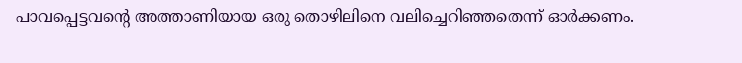പാവപ്പെട്ടവന്റെ അത്താണിയായ ഒരു തൊഴിലിനെ വലിച്ചെറിഞ്ഞതെന്ന് ഓര്‍ക്കണം.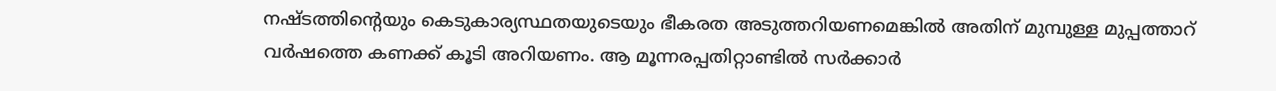നഷ്ടത്തിന്റെയും കെടുകാര്യസ്ഥതയുടെയും ഭീകരത അടുത്തറിയണമെങ്കില്‍ അതിന് മുമ്പുള്ള മുപ്പത്താറ് വര്‍ഷത്തെ കണക്ക് കൂടി അറിയണം. ആ മൂന്നരപ്പതിറ്റാണ്ടില്‍ സര്‍ക്കാര്‍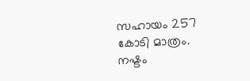സഹായം 257 കോടി മാത്രം. നഷ്ടം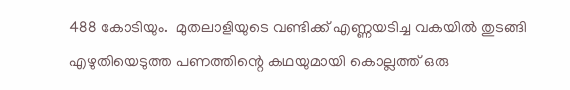488 കോടിയും.  മുതലാളിയുടെ വണ്ടിക്ക് എണ്ണയടിച്ച വകയില്‍ തുടങ്ങി എഴുതിയെടുത്ത പണത്തിന്റെ കഥയുമായി കൊല്ലത്ത് ഒരു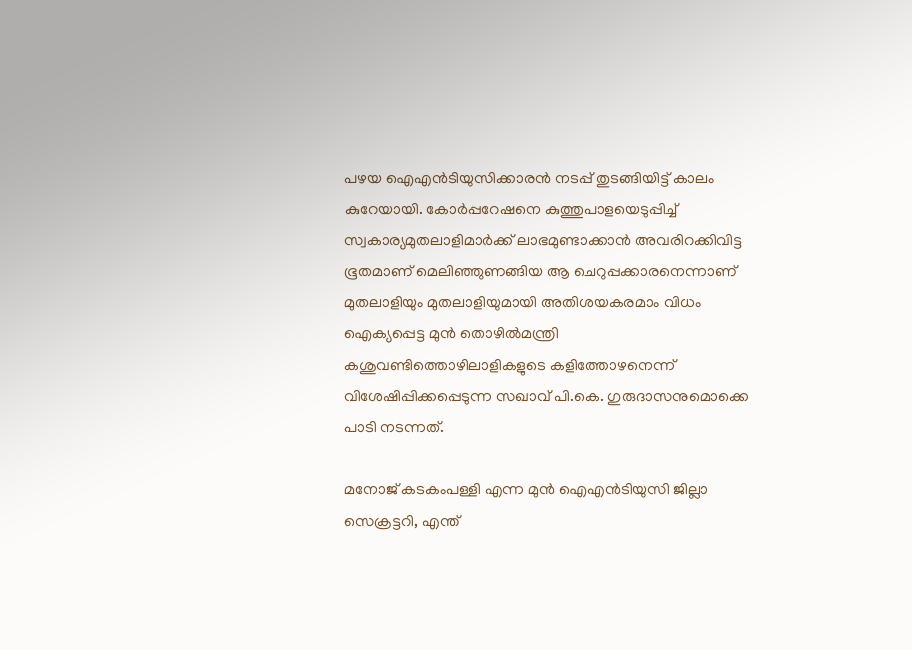പഴയ ഐഎന്‍ടിയുസിക്കാരന്‍ നടപ്പ് തുടങ്ങിയിട്ട് കാലം കുറേയായി. കോര്‍പ്പറേഷനെ കുത്തുപാളയെടുപ്പിച്ച് സ്വകാര്യമുതലാളിമാര്‍ക്ക് ലാഭമുണ്ടാക്കാന്‍ അവരിറക്കിവിട്ട ഭൂതമാണ് മെലിഞ്ഞുണങ്ങിയ ആ ചെറുപ്പക്കാരനെന്നാണ് മുതലാളിയും മുതലാളിയുമായി അതിശയകരമാം വിധം ഐക്യപ്പെട്ട മുന്‍ തൊഴില്‍മന്ത്രി കശുവണ്ടിത്തൊഴിലാളികളുടെ കളിത്തോഴനെന്ന് വിശേഷിപ്പിക്കപ്പെടുന്ന സഖാവ് പി.കെ. ഗുരുദാസനുമൊക്കെ പാടി നടന്നത്.

മനോജ് കടകംപള്ളി എന്ന മുന്‍ ഐഎന്‍ടിയുസി ജില്ലാ സെക്രട്ടറി, എന്ത്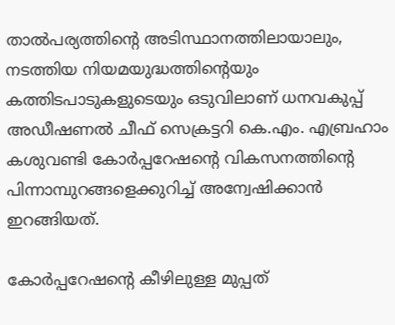താല്‍പര്യത്തിന്റെ അടിസ്ഥാനത്തിലായാലും, നടത്തിയ നിയമയുദ്ധത്തിന്റെയും കത്തിടപാടുകളുടെയും ഒടുവിലാണ് ധനവകുപ്പ് അഡീഷണല്‍ ചീഫ് സെക്രട്ടറി കെ.എം. എബ്രഹാം കശുവണ്ടി കോര്‍പ്പറേഷന്റെ വികസനത്തിന്റെ പിന്നാമ്പുറങ്ങളെക്കുറിച്ച് അന്വേഷിക്കാന്‍ ഇറങ്ങിയത്.

കോര്‍പ്പറേഷന്റെ കീഴിലുള്ള മുപ്പത്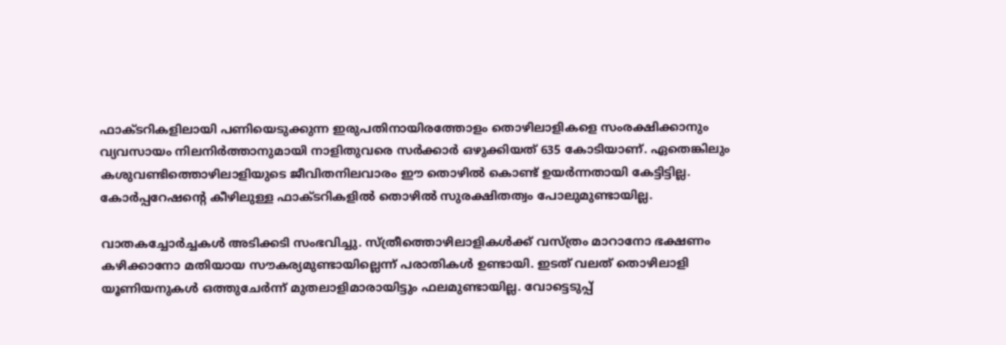ഫാക്ടറികളിലായി പണിയെടുക്കുന്ന ഇരുപതിനായിരത്തോളം തൊഴിലാളികളെ സംരക്ഷിക്കാനും വ്യവസായം നിലനിര്‍ത്താനുമായി നാളിതുവരെ സര്‍ക്കാര്‍ ഒഴുക്കിയത് 635 കോടിയാണ്. ഏതെങ്കിലും കശുവണ്ടിത്തൊഴിലാളിയുടെ ജീവിതനിലവാരം ഈ തൊഴില്‍ കൊണ്ട് ഉയര്‍ന്നതായി കേട്ടിട്ടില്ല. കോര്‍പ്പറേഷന്റെ കീഴിലുള്ള ഫാക്ടറികളില്‍ തൊഴില്‍ സുരക്ഷിതത്വം പോലുമുണ്ടായില്ല.

വാതകച്ചോര്‍ച്ചകള്‍ അടിക്കടി സംഭവിച്ചു. സ്ത്രീത്തൊഴിലാളികള്‍ക്ക് വസ്ത്രം മാറാനോ ഭക്ഷണം കഴിക്കാനോ മതിയായ സൗകര്യമുണ്ടായില്ലെന്ന് പരാതികള്‍ ഉണ്ടായി. ഇടത് വലത് തൊഴിലാളി യൂണിയനുകള്‍ ഒത്തുചേര്‍ന്ന് മുതലാളിമാരായിട്ടും ഫലമുണ്ടായില്ല. വോട്ടെടുപ്പ്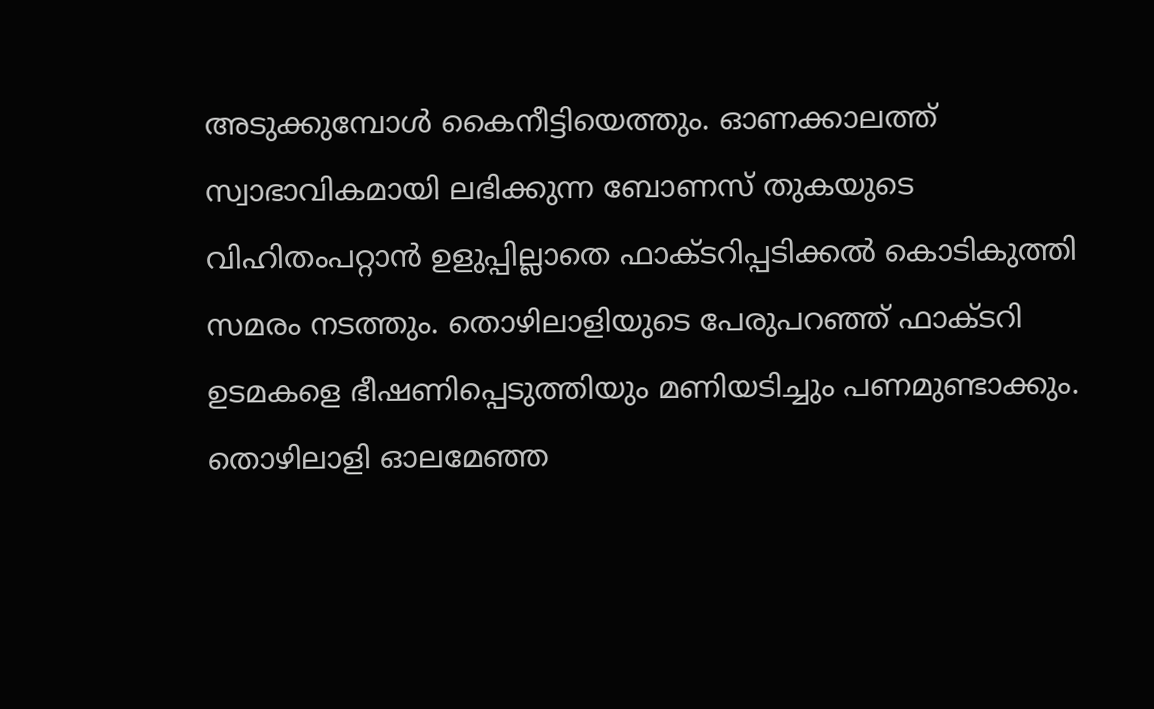അടുക്കുമ്പോള്‍ കൈനീട്ടിയെത്തും. ഓണക്കാലത്ത് സ്വാഭാവികമായി ലഭിക്കുന്ന ബോണസ് തുകയുടെ വിഹിതംപറ്റാന്‍ ഉളുപ്പില്ലാതെ ഫാക്ടറിപ്പടിക്കല്‍ കൊടികുത്തി സമരം നടത്തും. തൊഴിലാളിയുടെ പേരുപറഞ്ഞ് ഫാക്ടറി ഉടമകളെ ഭീഷണിപ്പെടുത്തിയും മണിയടിച്ചും പണമുണ്ടാക്കും. തൊഴിലാളി ഓലമേഞ്ഞ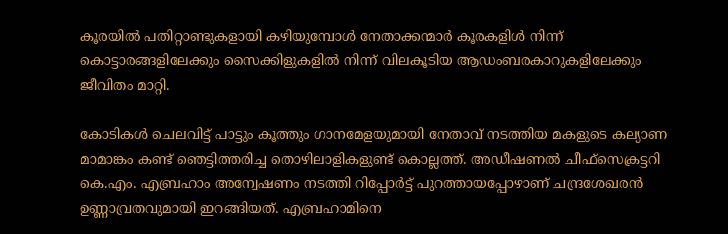കൂരയില്‍ പതിറ്റാണ്ടുകളായി കഴിയുമ്പോള്‍ നേതാക്കന്മാര്‍ കൂരകളിള്‍ നിന്ന് കൊട്ടാരങ്ങളിലേക്കും സൈക്കിളുകളില്‍ നിന്ന് വിലകൂടിയ ആഡംബരകാറുകളിലേക്കും ജീവിതം മാറ്റി.

കോടികള്‍ ചെലവിട്ട് പാട്ടും കൂത്തും ഗാനമേളയുമായി നേതാവ് നടത്തിയ മകളുടെ കല്യാണ മാമാങ്കം കണ്ട് ഞെട്ടിത്തരിച്ച തൊഴിലാളികളുണ്ട് കൊല്ലത്ത്. അഡീഷണല്‍ ചീഫ്‌സെക്രട്ടറി കെ.എം. എബ്രഹാം അന്വേഷണം നടത്തി റിപ്പോര്‍ട്ട് പുറത്തായപ്പോഴാണ് ചന്ദ്രശേഖരന്‍ ഉണ്ണാവ്രതവുമായി ഇറങ്ങിയത്. എബ്രഹാമിനെ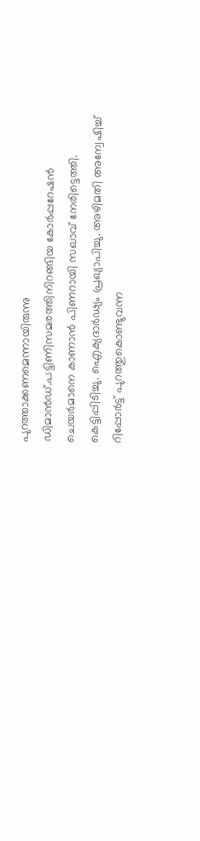പുറത്താക്കണമെന്നായിരുന്നു ഡിമാന്‍ഡ്.പട്ടിണിസമരത്തിനിറങ്ങിയ കോര്‍പ്പറേഷന്‍ ചെയര്‍മാനെ കാണാന്‍ പിണറായി സഖാവ് നേരിട്ടെത്തി. കെട്ടിപ്പിടിച്ചു. ഐക്യദാര്‍ഢ്യം പ്രഖ്യാപിച്ചു. അഴിമതി അന്വേഷിച്ച് റിപ്പോര്‍ട്ട് പുറത്തുകൊണ്ടുവന്ന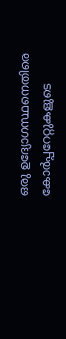ഒരു ഉദ്യോഗസ്ഥനെതിരെ കോര്‍പ്പറേറ്റുകളുടെ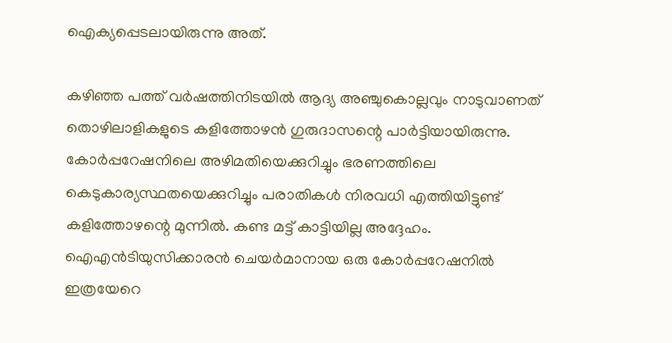ഐക്യപ്പെടലായിരുന്നു അത്.

കഴിഞ്ഞ പത്ത് വര്‍ഷത്തിനിടയില്‍ ആദ്യ അഞ്ചുകൊല്ലവും നാടുവാണത് തൊഴിലാളികളുടെ കളിത്തോഴന്‍ ഗുരുദാസന്റെ പാര്‍ട്ടിയായിരുന്നു. കോര്‍പ്പറേഷനിലെ അഴിമതിയെക്കുറിച്ചും ഭരണത്തിലെ കെടുകാര്യസ്ഥതയെക്കുറിച്ചും പരാതികള്‍ നിരവധി എത്തിയിട്ടുണ്ട് കളിത്തോഴന്റെ മുന്നില്‍. കണ്ട മട്ട് കാട്ടിയില്ല അദ്ദേഹം. ഐഎന്‍ടിയുസിക്കാരന്‍ ചെയര്‍മാനായ ഒരു കോര്‍പ്പറേഷനില്‍ ഇത്രയേറെ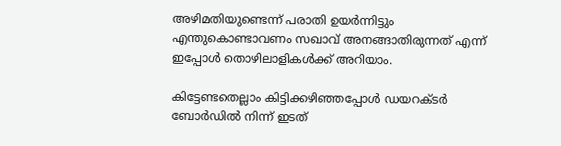അഴിമതിയുണ്ടെന്ന് പരാതി ഉയര്‍ന്നിട്ടും എന്തുകൊണ്ടാവണം സഖാവ് അനങ്ങാതിരുന്നത് എന്ന് ഇപ്പോള്‍ തൊഴിലാളികള്‍ക്ക് അറിയാം.

കിട്ടേണ്ടതെല്ലാം കിട്ടിക്കഴിഞ്ഞപ്പോള്‍ ഡയറക്ടര്‍ ബോര്‍ഡില്‍ നിന്ന് ഇടത്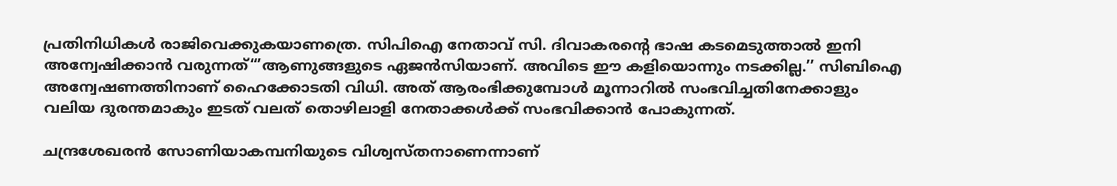പ്രതിനിധികള്‍ രാജിവെക്കുകയാണത്രെ. സിപിഐ നേതാവ് സി. ദിവാകരന്റെ ഭാഷ കടമെടുത്താല്‍ ഇനി അന്വേഷിക്കാന്‍ വരുന്നത്“’ആണുങ്ങളുടെ ഏജന്‍സിയാണ്. അവിടെ ഈ കളിയൊന്നും നടക്കില്ല.’’ സിബിഐ അന്വേഷണത്തിനാണ് ഹൈക്കോടതി വിധി. അത് ആരംഭിക്കുമ്പോള്‍ മൂന്നാറില്‍ സംഭവിച്ചതിനേക്കാളും വലിയ ദുരന്തമാകും ഇടത് വലത് തൊഴിലാളി നേതാക്കള്‍ക്ക് സംഭവിക്കാന്‍ പോകുന്നത്.

ചന്ദ്രശേഖരന്‍ സോണിയാകമ്പനിയുടെ വിശ്വസ്തനാണെന്നാണ്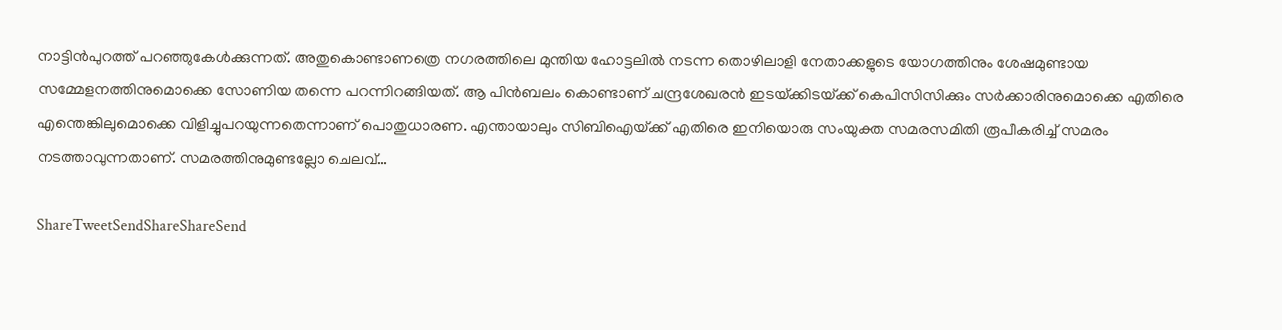നാട്ടിന്‍പുറത്ത് പറഞ്ഞുകേള്‍ക്കുന്നത്. അതുകൊണ്ടാണത്രെ നഗരത്തിലെ മുന്തിയ ഹോട്ടലില്‍ നടന്ന തൊഴിലാളി നേതാക്കളുടെ യോഗത്തിനും ശേഷമുണ്ടായ സമ്മേളനത്തിനുമൊക്കെ സോണിയ തന്നെ പറന്നിറങ്ങിയത്. ആ പിന്‍ബലം കൊണ്ടാണ് ചന്ദ്രശേഖരന്‍ ഇടയ്‌ക്കിടയ്‌ക്ക് കെപിസിസിക്കും സര്‍ക്കാരിനുമൊക്കെ എതിരെ എന്തെങ്കിലുമൊക്കെ വിളിച്ചുപറയുന്നതെന്നാണ് പൊതുധാരണ. എന്തായാലും സിബിഐയ്‌ക്ക് എതിരെ ഇനിയൊരു സംയുക്ത സമരസമിതി രൂപീകരിച്ച് സമരം നടത്താവുന്നതാണ്. സമരത്തിനുമുണ്ടല്ലോ ചെലവ്…

ShareTweetSendShareShareSend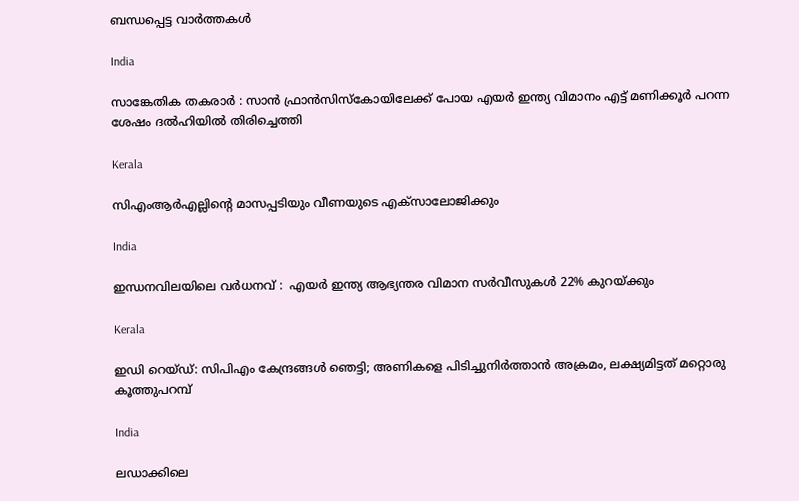ബന്ധപ്പെട്ട വാര്‍ത്തകള്‍

India

സാങ്കേതിക തകരാർ : സാൻ ഫ്രാൻസിസ്കോയിലേക്ക് പോയ എയർ ഇന്ത്യ വിമാനം എട്ട് മണിക്കൂർ പറന്ന ശേഷം ദൽഹിയിൽ തിരിച്ചെത്തി

Kerala

സിഎംആര്‍എല്ലിന്റെ മാസപ്പടിയും വീണയുടെ എക്‌സാലോജിക്കും

India

ഇന്ധനവിലയിലെ വർധനവ് :  എയർ ഇന്ത്യ ആഭ്യന്തര വിമാന സർവീസുകൾ 22% കുറയ്‌ക്കും

Kerala

ഇഡി റെയ്ഡ്: സിപിഎം കേന്ദ്രങ്ങള്‍ ഞെട്ടി; അണികളെ പിടിച്ചുനിര്‍ത്താന്‍ അക്രമം, ലക്ഷ്യമിട്ടത് മറ്റൊരു കൂത്തുപറമ്പ്

India

ലഡാക്കിലെ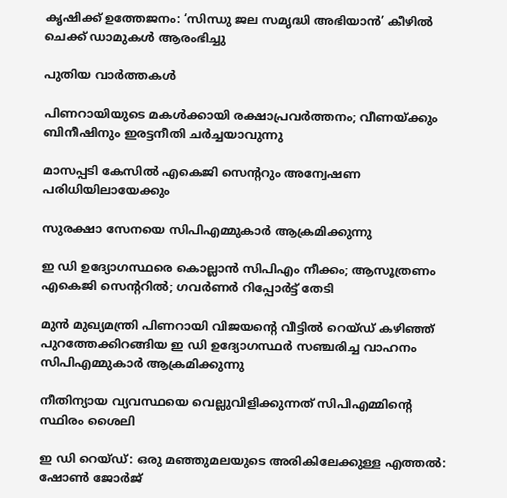കൃഷിക്ക് ഉത്തേജനം: ‘സിന്ധു ജല സമൃദ്ധി അഭിയാൻ’ കീഴിൽ ചെക്ക് ഡാമുകൾ ആരംഭിച്ചു

പുതിയ വാര്‍ത്തകള്‍

പിണറായിയുടെ മകള്‍ക്കായി രക്ഷാപ്രവര്‍ത്തനം; വീണയ്‌ക്കും ബിനീഷിനും ഇരട്ടനീതി ചര്‍ച്ചയാവുന്നു

മാസപ്പടി കേസില്‍ എകെജി സെന്ററും അന്വേഷണ പരിധിയിലായേക്കും

സുരക്ഷാ സേനയെ സിപിഎമ്മുകാര്‍ ആക്രമിക്കുന്നു

ഇ ഡി ഉദ്യോഗസ്ഥരെ കൊല്ലാന്‍ സിപിഎം നീക്കം; ആസൂത്രണം എകെജി സെന്ററില്‍; ഗവര്‍ണര്‍ റിപ്പോര്‍ട്ട് തേടി

മുന്‍ മുഖ്യമന്ത്രി പിണറായി വിജയന്റെ വീട്ടില്‍ റെയ്ഡ് കഴിഞ്ഞ് പുറത്തേക്കിറങ്ങിയ ഇ ഡി ഉദ്യോഗസ്ഥര്‍ സഞ്ചരിച്ച വാഹനം സിപിഎമ്മുകാര്‍ ആക്രമിക്കുന്നു

നീതിന്യായ വ്യവസ്ഥയെ വെല്ലുവിളിക്കുന്നത് സിപിഎമ്മിന്റെ സ്ഥിരം ശൈലി

ഇ ഡി റെയ്ഡ്: ഒരു മഞ്ഞുമലയുടെ അരികിലേക്കുള്ള എത്തല്‍: ഷോണ്‍ ജോര്‍ജ്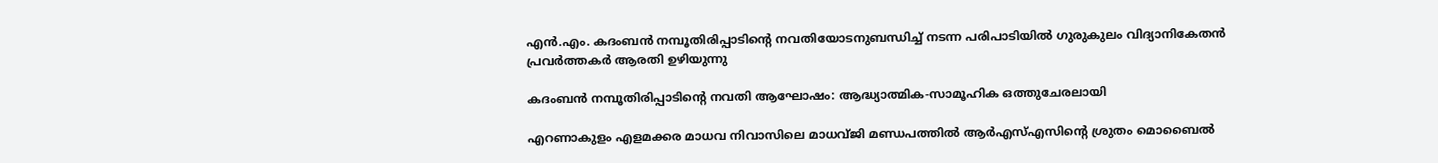എന്‍.എം. കദംബന്‍ നമ്പൂതിരിപ്പാടിന്റെ നവതിയോടനുബന്ധിച്ച് നടന്ന പരിപാടിയില്‍ ഗുരുകുലം വിദ്യാനികേതന്‍ പ്രവര്‍ത്തകര്‍ ആരതി ഉഴിയുന്നു

കദംബന്‍ നമ്പൂതിരിപ്പാടിന്റെ നവതി ആഘോഷം: ആദ്ധ്യാത്മിക-സാമൂഹിക ഒത്തുചേരലായി

എറണാകുളം എളമക്കര മാധവ നിവാസിലെ മാധവ്ജി മണ്ഡപത്തില്‍ ആര്‍എസ്എസിന്റെ ശ്രുതം മൊബൈല്‍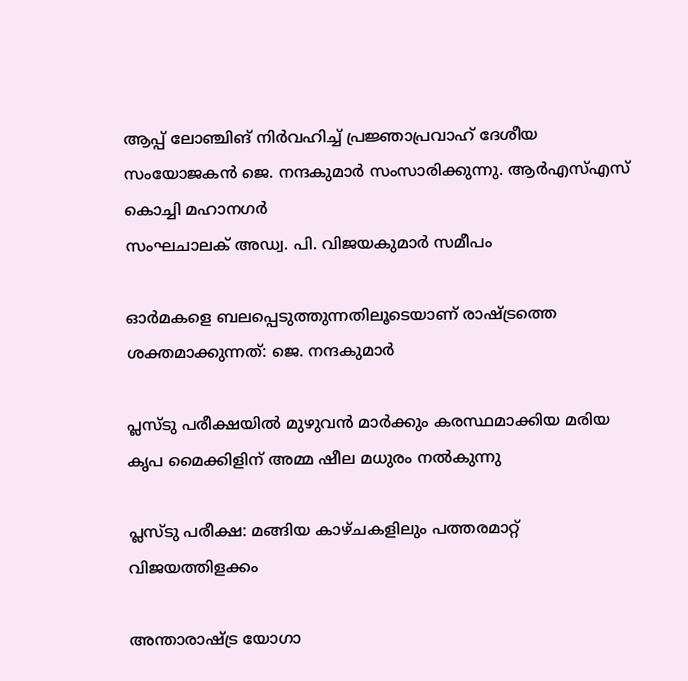ആപ്പ് ലോഞ്ചിങ് നിര്‍വഹിച്ച് പ്രജ്ഞാപ്രവാഹ് ദേശീയ സംയോജകന്‍ ജെ. നന്ദകുമാര്‍ സംസാരിക്കുന്നു. ആര്‍എസ്എസ് കൊച്ചി മഹാനഗര്‍
സംഘചാലക് അഡ്വ. പി. വിജയകുമാര്‍ സമീപം

ഓര്‍മകളെ ബലപ്പെടുത്തുന്നതിലൂടെയാണ് രാഷ്‌ട്രത്തെ ശക്തമാക്കുന്നത്: ജെ. നന്ദകുമാര്‍

പ്ലസ്ടു പരീക്ഷയില്‍ മുഴുവന്‍ മാര്‍ക്കും കരസ്ഥമാക്കിയ മരിയ കൃപ മൈക്കിളിന് അമ്മ ഷീല മധുരം നല്‍കുന്നു

പ്ലസ്ടു പരീക്ഷ: മങ്ങിയ കാഴ്ചകളിലും പത്തരമാറ്റ് വിജയത്തിളക്കം

അന്താരാഷ്ട്ര യോഗാ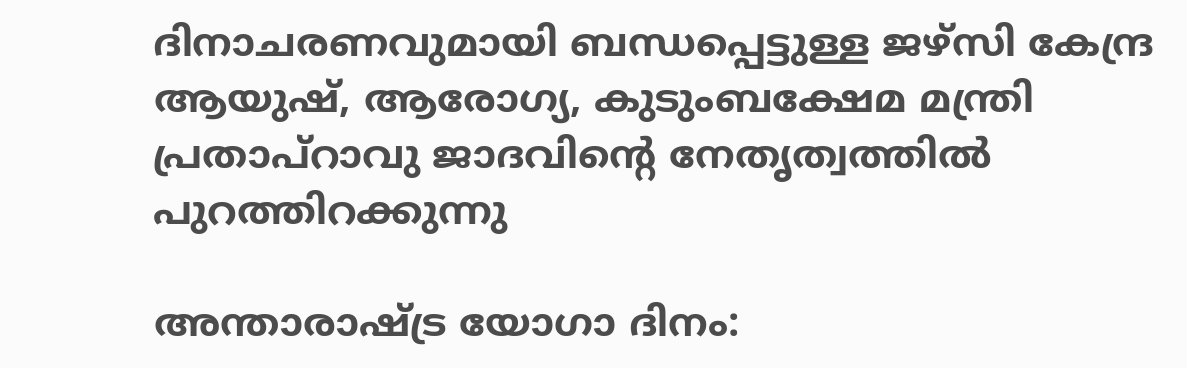ദിനാചരണവുമായി ബന്ധപ്പെട്ടുള്ള ജഴ്‌സി കേന്ദ്ര ആയുഷ്, ആരോഗ്യ, കുടുംബക്ഷേമ മന്ത്രി പ്രതാപ്റാവു ജാദവിന്റെ നേതൃത്വത്തില്‍ പുറത്തിറക്കുന്നു

അന്താരാഷ്‌ട്ര യോഗാ ദിനം: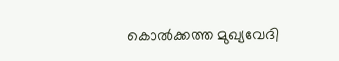കൊല്‍ക്കത്ത മുഖ്യവേദി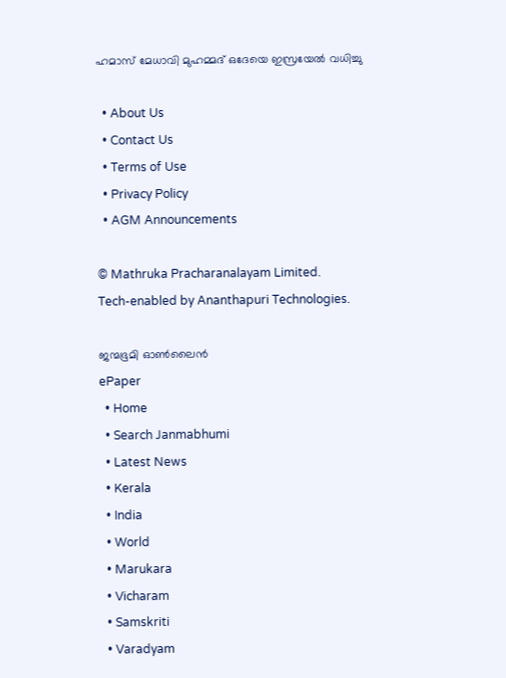ഹമാസ് മേധാവി മുഹമ്മദ് ഒദേയെ ഇസ്രയേല്‍ വധിച്ചു

  • About Us
  • Contact Us
  • Terms of Use
  • Privacy Policy
  • AGM Announcements

© Mathruka Pracharanalayam Limited.
Tech-enabled by Ananthapuri Technologies.

ജന്മഭൂമി ഓണ്‍ലൈന്‍
ePaper
  • Home
  • Search Janmabhumi
  • Latest News
  • Kerala
  • India
  • World
  • Marukara
  • Vicharam
  • Samskriti
  • Varadyam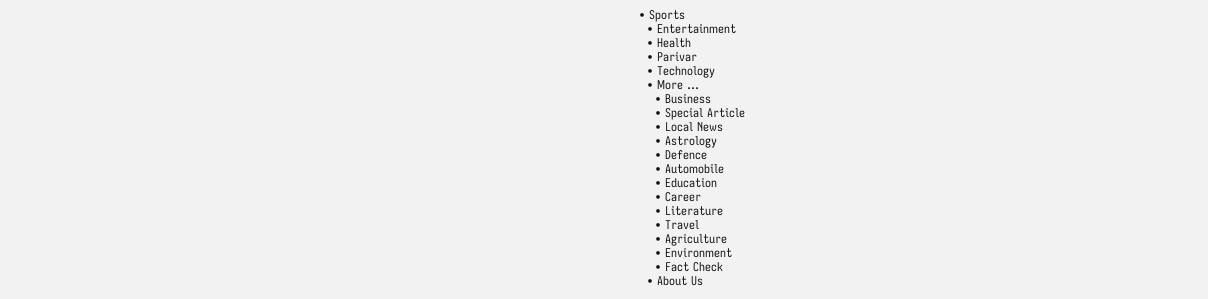• Sports
  • Entertainment
  • Health
  • Parivar
  • Technology
  • More …
    • Business
    • Special Article
    • Local News
    • Astrology
    • Defence
    • Automobile
    • Education
    • Career
    • Literature
    • Travel
    • Agriculture
    • Environment
    • Fact Check
  • About Us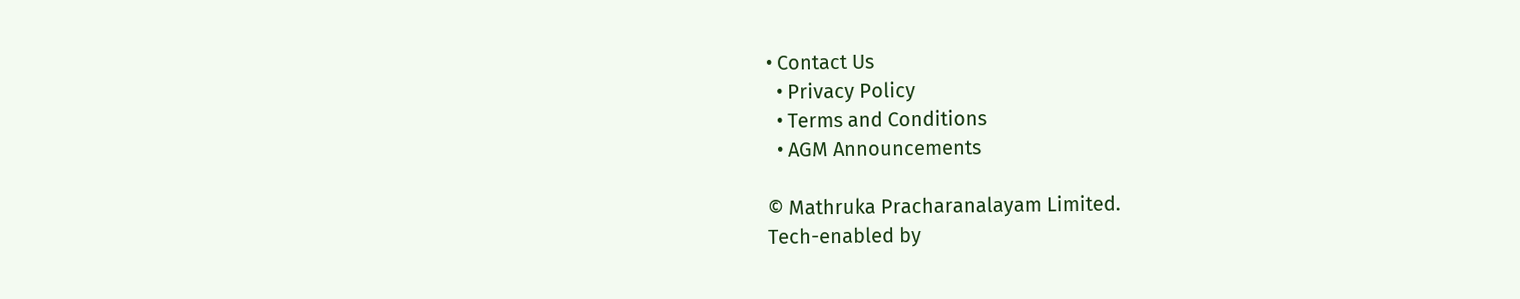• Contact Us
  • Privacy Policy
  • Terms and Conditions
  • AGM Announcements

© Mathruka Pracharanalayam Limited.
Tech-enabled by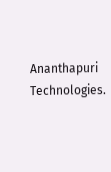Ananthapuri Technologies.